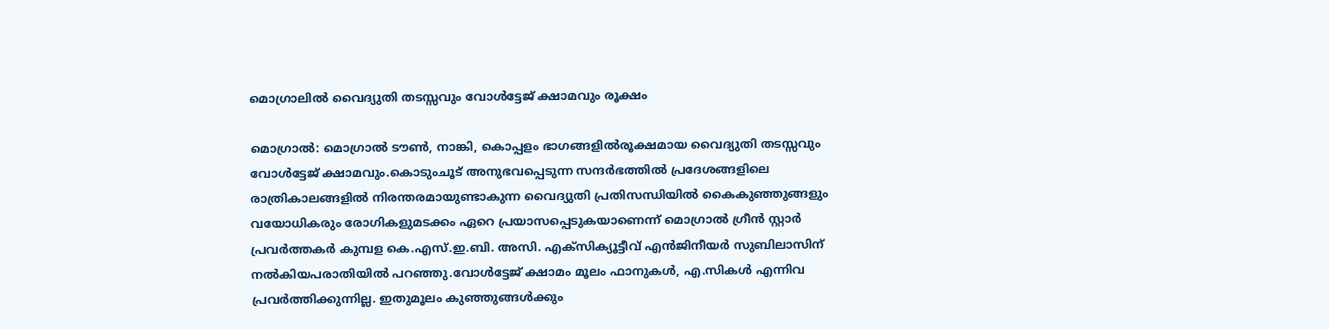മൊഗ്രാലിൽ വൈദ്യുതി തടസ്സവും വോൾട്ടേജ് ക്ഷാമവും രൂക്ഷം

മൊഗ്രാൽ: മൊഗ്രാൽ ടൗൺ, നാങ്കി, കൊപ്പളം ഭാഗങ്ങളിൽരൂക്ഷമായ വൈദ്യുതി തടസ്സവും വോൾട്ടേജ് ക്ഷാമവും.കൊടുംചൂട് അനുഭവപ്പെടുന്ന സന്ദർഭത്തിൽ പ്രദേശങ്ങളിലെ രാത്രികാലങ്ങളിൽ നിരന്തരമായുണ്ടാകുന്ന വൈദ്യുതി പ്രതിസന്ധിയിൽ കൈകുഞ്ഞുങ്ങളും വയോധികരും രോഗികളുമടക്കം ഏറെ പ്രയാസപ്പെടുകയാണെന്ന് മൊഗ്രാൽ ഗ്രീൻ സ്റ്റാർ പ്രവർത്തകർ കുമ്പള കെ.എസ്‌.ഇ.ബി. അസി. എക്സിക്യൂട്ടീവ് എൻജിനീയർ സുബിലാസിന് നൽകിയപരാതിയിൽ പറഞ്ഞു.വോൾട്ടേജ് ക്ഷാമം മൂലം ഫാനുകൾ, എ.സികൾ എന്നിവ പ്രവർത്തിക്കുന്നില്ല. ഇതുമൂലം കുഞ്ഞുങ്ങൾക്കും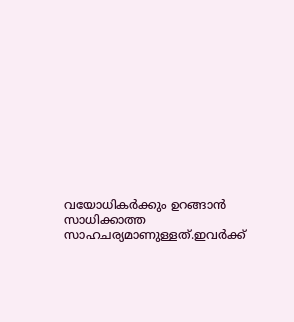വയോധികർക്കും ഉറങ്ങാൻ സാധിക്കാത്ത സാഹചര്യമാണുള്ളത്.ഇവർക്ക്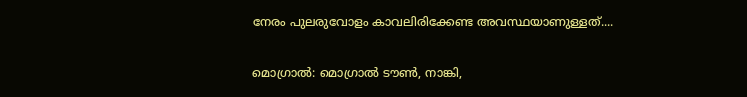നേരം പുലരുവോളം കാവലിരിക്കേണ്ട അവസ്ഥയാണുള്ളത്....

മൊഗ്രാൽ: മൊഗ്രാൽ ടൗൺ, നാങ്കി,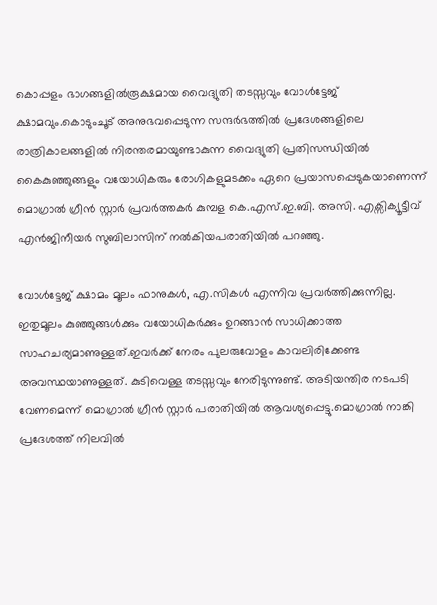കൊപ്പളം ഭാഗങ്ങളിൽരൂക്ഷമായ വൈദ്യുതി തടസ്സവും വോൾട്ടേജ് ക്ഷാമവും.കൊടുംചൂട് അനുഭവപ്പെടുന്ന സന്ദർഭത്തിൽ പ്രദേശങ്ങളിലെ രാത്രികാലങ്ങളിൽ നിരന്തരമായുണ്ടാകുന്ന വൈദ്യുതി പ്രതിസന്ധിയിൽ കൈകുഞ്ഞുങ്ങളും വയോധികരും രോഗികളുമടക്കം ഏറെ പ്രയാസപ്പെടുകയാണെന്ന് മൊഗ്രാൽ ഗ്രീൻ സ്റ്റാർ പ്രവർത്തകർ കുമ്പള കെ.എസ്‌.ഇ.ബി. അസി. എക്സിക്യൂട്ടീവ് എൻജിനീയർ സുബിലാസിന് നൽകിയപരാതിയിൽ പറഞ്ഞു.

വോൾട്ടേജ് ക്ഷാമം മൂലം ഫാനുകൾ, എ.സികൾ എന്നിവ പ്രവർത്തിക്കുന്നില്ല. ഇതുമൂലം കുഞ്ഞുങ്ങൾക്കും വയോധികർക്കും ഉറങ്ങാൻ സാധിക്കാത്ത സാഹചര്യമാണുള്ളത്.ഇവർക്ക് നേരം പുലരുവോളം കാവലിരിക്കേണ്ട അവസ്ഥയാണുള്ളത്. കുടിവെള്ള തടസ്സവും നേരിടുന്നുണ്ട്. അടിയന്തിര നടപടി വേണമെന്ന് മൊഗ്രാൽ ഗ്രീൻ സ്റ്റാർ പരാതിയിൽ ആവശ്യപ്പെട്ടു.മൊഗ്രാൽ നാങ്കി പ്രദേശത്ത് നിലവിൽ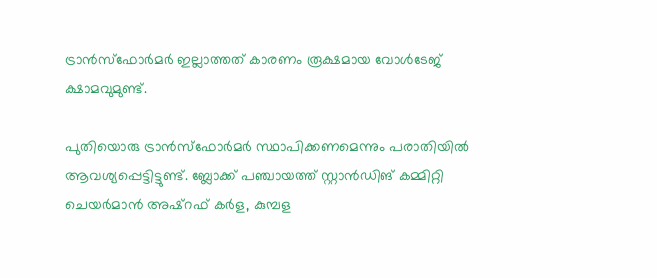ട്രാൻസ്‌ഫോർമർ ഇല്ലാത്തത് കാരണം രൂക്ഷമായ വോൾടേജ് ക്ഷാമവുമുണ്ട്.

പുതിയൊരു ട്രാൻസ്‌ഫോർമർ സ്ഥാപിക്കണമെന്നും പരാതിയിൽ ആവശ്യപ്പെട്ടിട്ടുണ്ട്. ബ്ലോക്ക് പഞ്ചായത്ത് സ്റ്റാൻഡിങ് കമ്മിറ്റി ചെയർമാൻ അഷ്‌റഫ് കർള, കുമ്പള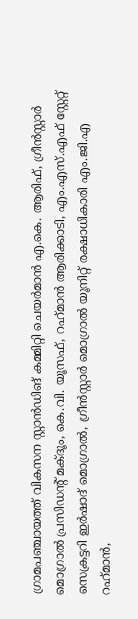ഗ്രാമപഞ്ചായത്ത് വികസന സ്റ്റാൻഡിങ് കമ്മിറ്റി ചെയർമാൻ എ.കെ. ആരിഫ്, ഗ്രീൻസ്റ്റാർ മൊഗ്രാൽ പ്രസിഡന്റ് മക്ദൂം, കെ.വി. യൂസഫ്, റഹ്‌മാൻ ആരിക്കാടി, എം.എസ്.എഫ് സ്റ്റേറ്റ് സെക്രട്ടറി ഇർഷാദ് മൊഗ്രാൽ, ഗ്രീൻസ്റ്റാർ മൊഗ്രാൽ യൂനിറ്റ് രക്ഷാധികാരി എം.ജി.എ റഹ്‌മാൻ,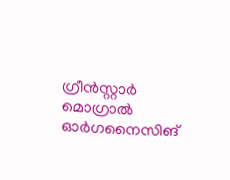ഗ്രീൻസ്റ്റാർ മൊഗ്രാൽ ഓർഗനൈസിങ്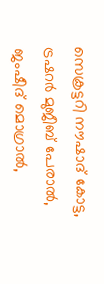സെക്രട്ടറി നൗഷാദ് കോട്ട, ട്രഷറർ മുജീബ് പേരാൽ, ജംഷീദ് മൊഗ്രാൽ,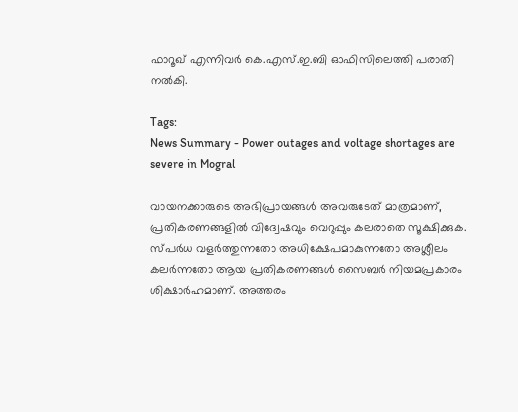ഫാറൂഖ് എന്നിവർ കെ.എസ്.ഇ.ബി ഓഫിസിലെത്തി പരാതി നൽകി.

Tags:
News Summary - Power outages and voltage shortages are severe in Mogral

വായനക്കാരുടെ അഭിപ്രായങ്ങള്‍ അവരുടേത് മാത്രമാണ്, പ്രതികരണങ്ങളിൽ വിദ്വേഷവും വെറുപ്പും കലരാതെ സൂക്ഷിക്കുക. സ്പർധ വളർത്തുന്നതോ അധിക്ഷേപമാകുന്നതോ അശ്ലീലം കലർന്നതോ ആയ പ്രതികരണങ്ങൾ സൈബർ നിയമപ്രകാരം ശിക്ഷാർഹമാണ്. അത്തരം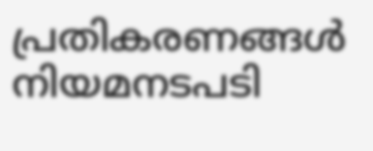പ്രതികരണങ്ങൾ നിയമനടപടി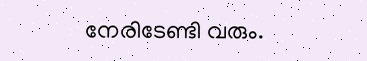നേരിടേണ്ടി വരും.